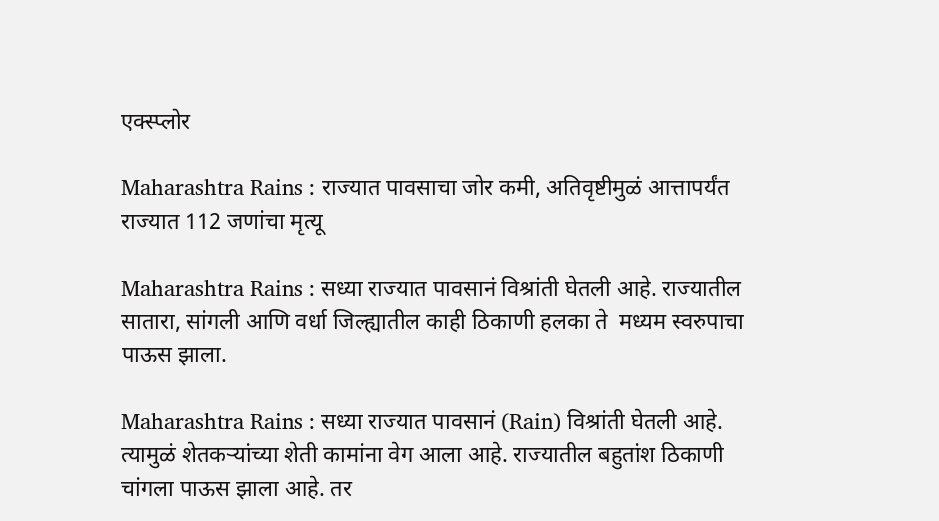एक्स्प्लोर

Maharashtra Rains : राज्यात पावसाचा जोर कमी, अतिवृष्टीमुळं आत्तापर्यंत राज्यात 112 जणांचा मृत्यू

Maharashtra Rains : सध्या राज्यात पावसानं विश्रांती घेतली आहे. राज्यातील सातारा, सांगली आणि वर्धा जिल्ह्यातील काही ठिकाणी हलका ते  मध्यम स्वरुपाचा पाऊस झाला.

Maharashtra Rains : सध्या राज्यात पावसानं (Rain) विश्रांती घेतली आहे. त्यामुळं शेतकऱ्यांच्या शेती कामांना वेग आला आहे. राज्यातील बहुतांश ठिकाणी चांगला पाऊस झाला आहे. तर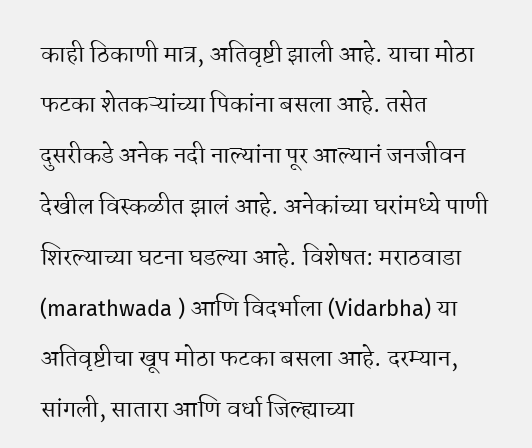काही ठिकाणी मात्र, अतिवृष्टी झाली आहे. याचा मोठा फटका शेतकऱ्यांच्या पिकांना बसला आहे. तसेत दुसरीकडे अनेक नदी नाल्यांना पूर आल्यानं जनजीवन देखील विस्कळीत झालं आहे. अनेकांच्या घरांमध्ये पाणी शिरल्याच्या घटना घडल्या आहे. विशेषत: मराठवाडा (marathwada ) आणि विदर्भाला (Vidarbha) या अतिवृष्टीचा खूप मोठा फटका बसला आहे. दरम्यान, सांगली, सातारा आणि वर्धा जिल्ह्याच्या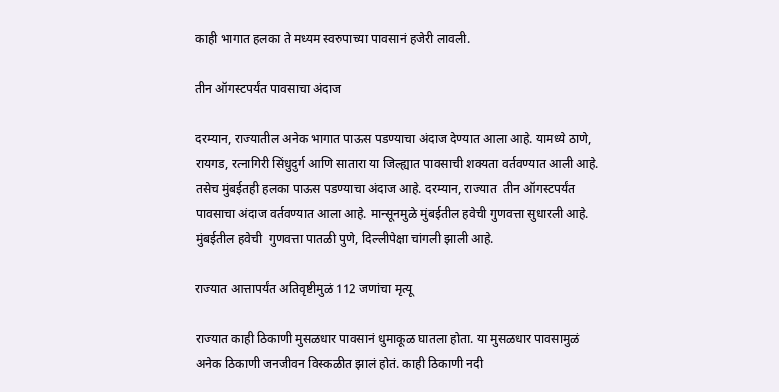काही भागात हलका ते मध्यम स्वरुपाच्या पावसानं हजेरी लावली.

तीन ऑगस्टपर्यंत पावसाचा अंदाज

दरम्यान, राज्यातील अनेक भागात पाऊस पडण्याचा अंदाज देण्यात आला आहे. यामध्ये ठाणे, रायगड, रत्नागिरी सिंधुदुर्ग आणि सातारा या जिल्ह्यात पावसाची शक्यता वर्तवण्यात आली आहे. तसेच मुंबईतही हलका पाऊस पडण्याचा अंदाज आहे. दरम्यान, राज्यात  तीन ऑगस्टपर्यंत पावसाचा अंदाज वर्तवण्यात आला आहे. मान्सूनमुळे मुंबईतील हवेची गुणवत्ता सुधारली आहे. मुंबईतील हवेची  गुणवत्ता पातळी पुणे, दिल्लीपेक्षा चांगली झाली आहे.

राज्यात आत्तापर्यंत अतिवृष्टीमुळं 112 जणांचा मृत्यू

राज्यात काही ठिकाणी मुसळधार पावसानं धुमाकूळ घातला होता. या मुसळधार पावसामुळं अनेक ठिकाणी जनजीवन विस्कळीत झालं होतं. काही ठिकाणी नदी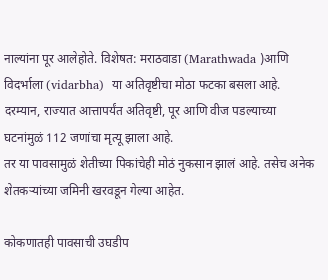नाल्यांना पूर आलेहोते. विशेषत: मराठवाडा (Marathwada )आणि विदर्भाला (vidarbha)  या अतिवृष्टीचा मोठा फटका बसला आहे. दरम्यान, राज्यात आत्तापर्यंत अतिवृष्टी, पूर आणि वीज पडल्याच्या घटनांमुळं 112 जणांचा मृत्यू झाला आहे.
तर या पावसामुळं शेतीच्या पिकांचेही मोठं नुकसान झालं आहे. तसेच अनेक शेतकऱ्यांच्या जमिनी खरवडून गेल्या आहेत.

कोकणातही पावसाची उघडीप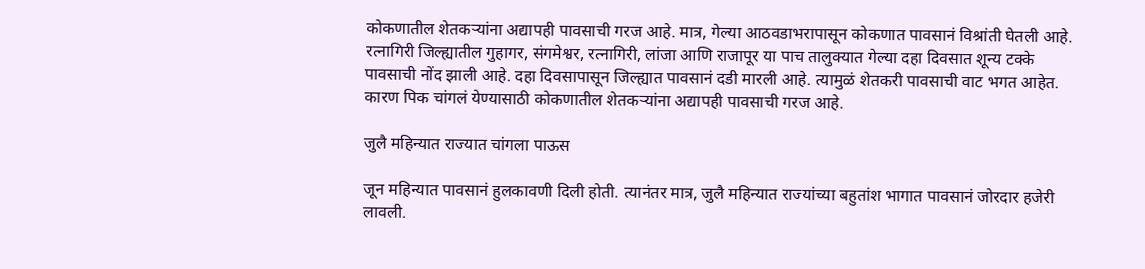कोकणातील शेतकऱ्यांना अद्यापही पावसाची गरज आहे. मात्र, गेल्या आठवडाभरापासून कोकणात पावसानं विश्रांती घेतली आहे. रत्नागिरी जिल्ह्यातील गुहागर, संगमेश्वर, रत्नागिरी, लांजा आणि राजापूर या पाच तालुक्यात गेल्या दहा दिवसात शून्य टक्के पावसाची नोंद झाली आहे. दहा दिवसापासून जिल्ह्यात पावसानं दडी मारली आहे. त्यामुळं शेतकरी पावसाची वाट भगत आहेत. कारण पिक चांगलं येण्यासाठी कोकणातील शेतकऱ्यांना अद्यापही पावसाची गरज आहे.

जुलै महिन्यात राज्यात चांगला पाऊस

जून महिन्यात पावसानं हुलकावणी दिली होती. त्यानंतर मात्र, जुलै महिन्यात राज्यांच्या बहुतांश भागात पावसानं जोरदार हजेरी लावली.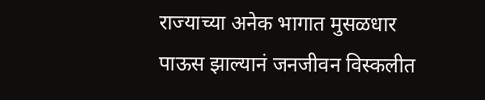राज्याच्या अनेक भागात मुसळधार पाऊस झाल्यानं जनजीवन विस्कलीत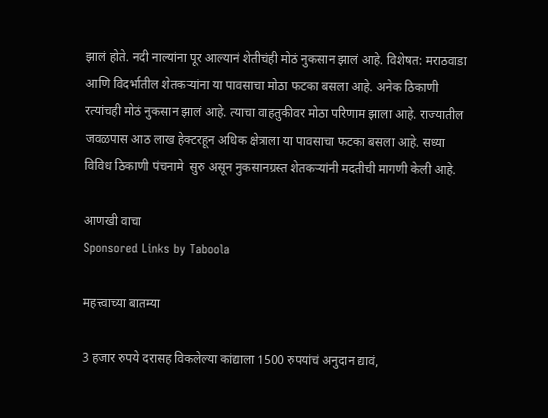झालं होते. नदी नाल्यांना पूर आल्यानं शेतीचंही मोठं नुकसान झालं आहे. विशेषत: मराठवाडा आणि विदर्भातील शेतकऱ्यांना या पावसाचा मोठा फटका बसला आहे. अनेक ठिकाणी रत्यांचही मोठं नुकसान झालं आहे. त्याचा वाहतुकीवर मोठा परिणाम झाला आहे. राज्यातील जवळपास आठ लाख हेक्टरहून अधिक क्षेत्राला या पावसाचा फटका बसला आहे. सध्या विविध ठिकाणी पंचनामे  सुरु असून नुकसानग्रस्त शेतकऱ्यांनी मदतीची मागणी केली आहे.

आणखी वाचा
Sponsored Links by Taboola

महत्त्वाच्या बातम्या

3 हजार रुपये दरासह विकलेल्या कांद्याला 1500 रुपयांचं अनुदान द्यावं,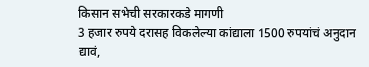किसान सभेची सरकारकडे मागणी
3 हजार रुपये दरासह विकलेल्या कांद्याला 1500 रुपयांचं अनुदान द्यावं,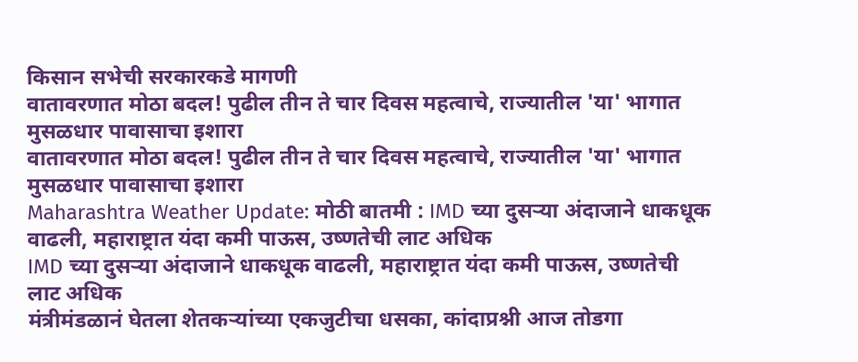किसान सभेची सरकारकडे मागणी
वातावरणात मोठा बदल! पुढील तीन ते चार दिवस महत्वाचे, राज्यातील 'या' भागात मुसळधार पावासाचा इशारा
वातावरणात मोठा बदल! पुढील तीन ते चार दिवस महत्वाचे, राज्यातील 'या' भागात मुसळधार पावासाचा इशारा
Maharashtra Weather Update: मोठी बातमी : IMD च्या दुसऱ्या अंदाजाने धाकधूक वाढली, महाराष्ट्रात यंदा कमी पाऊस, उष्णतेची लाट अधिक
IMD च्या दुसऱ्या अंदाजाने धाकधूक वाढली, महाराष्ट्रात यंदा कमी पाऊस, उष्णतेची लाट अधिक
मंत्रीमंडळानं घेतला शेतकऱ्यांच्या एकजुटीचा धसका, कांदाप्रश्नी आज तोडगा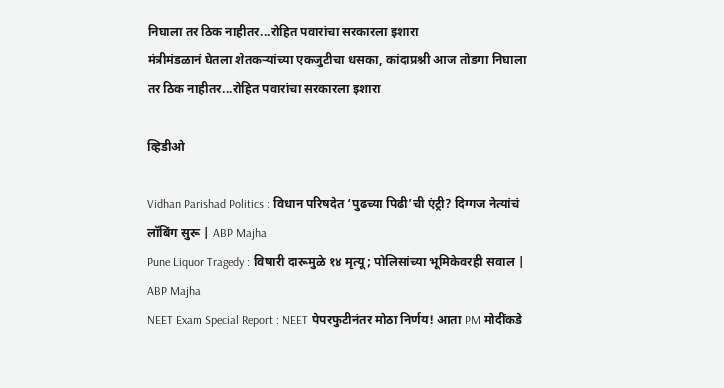निघाला तर ठिक नाहीतर...रोहित पवारांचा सरकारला इशारा
मंत्रीमंडळानं घेतला शेतकऱ्यांच्या एकजुटीचा धसका, कांदाप्रश्नी आज तोडगा निघाला तर ठिक नाहीतर...रोहित पवारांचा सरकारला इशारा

व्हिडीओ

Vidhan Parishad Politics : विधान परिषदेत ‘पुढच्या पिढी’ची एंट्री? दिग्गज नेत्यांचं लॉबिंग सुरू | ABP Majha
Pune Liquor Tragedy : विषारी दारूमुळे १४ मृत्यू; पोलिसांच्या भूमिकेवरही सवाल | ABP Majha
NEET Exam Special Report : NEET पेपरफुटीनंतर मोठा निर्णय! आता PM मोदींकडे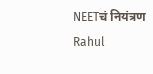NEETचं नियंत्रण
Rahul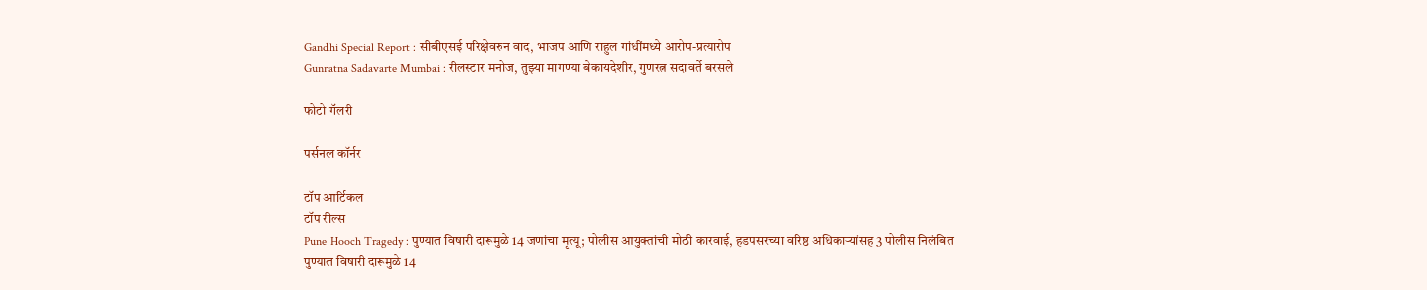Gandhi Special Report : सीबीएसई परिक्षेवरुन वाद, भाजप आणि राहुल गांधींमध्ये आरोप-प्रत्यारोप
Gunratna Sadavarte Mumbai : रीलस्टार मनोज, तुझ्या मागण्या बेकायदेशीर, गुणरत्न सदावर्ते बरसले

फोटो गॅलरी

पर्सनल कॉर्नर

टॉप आर्टिकल
टॉप रील्स
Pune Hooch Tragedy : पुण्यात विषारी दारूमुळे 14 जणांचा मृत्यू; पोलीस आयुक्तांची मोठी कारवाई, हडपसरच्या वरिष्ठ अधिकाऱ्यांसह 3 पोलीस निलंबित
पुण्यात विषारी दारूमुळे 14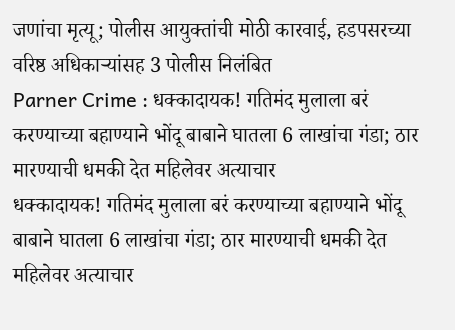जणांचा मृत्यू; पोलीस आयुक्तांची मोठी कारवाई, हडपसरच्या वरिष्ठ अधिकाऱ्यांसह 3 पोलीस निलंबित
Parner Crime : धक्कादायक! गतिमंद मुलाला बरं करण्याच्या बहाण्याने भोंदू बाबाने घातला 6 लाखांचा गंडा; ठार मारण्याची धमकी देत महिलेवर अत्याचार
धक्कादायक! गतिमंद मुलाला बरं करण्याच्या बहाण्याने भोंदू बाबाने घातला 6 लाखांचा गंडा; ठार मारण्याची धमकी देत महिलेवर अत्याचार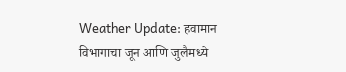Weather Update: हवामान विभागाचा जून आणि जुलैमध्ये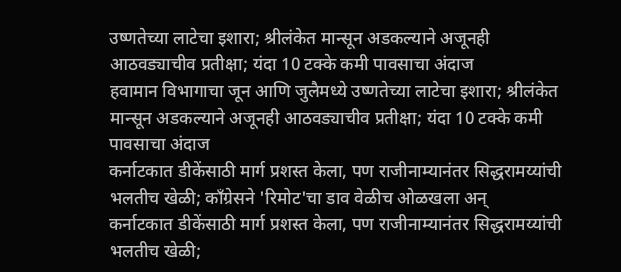उष्णतेच्या लाटेचा इशारा; श्रीलंकेत मान्सून अडकल्याने अजूनही आठवड्याचीव प्रतीक्षा; यंदा 10 टक्के कमी पावसाचा अंदाज
हवामान विभागाचा जून आणि जुलैमध्ये उष्णतेच्या लाटेचा इशारा; श्रीलंकेत मान्सून अडकल्याने अजूनही आठवड्याचीव प्रतीक्षा; यंदा 10 टक्के कमी पावसाचा अंदाज
कर्नाटकात डीकेंसाठी मार्ग प्रशस्त केला, पण राजीनाम्यानंतर सिद्धरामय्यांची भलतीच खेळी; काँग्रेसने 'रिमोट'चा डाव वेळीच ओळखला अन्
कर्नाटकात डीकेंसाठी मार्ग प्रशस्त केला, पण राजीनाम्यानंतर सिद्धरामय्यांची भलतीच खेळी;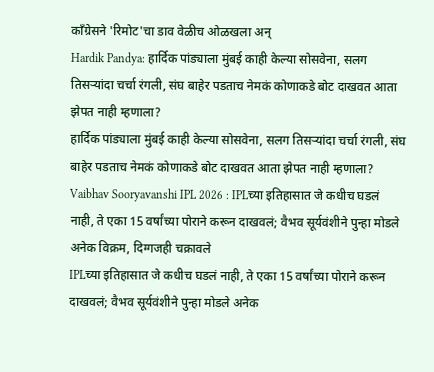काँग्रेसने 'रिमोट'चा डाव वेळीच ओळखला अन्
Hardik Pandya: हार्दिक पांड्याला मुंबई काही केल्या सोसवेना, सलग तिसऱ्यांदा चर्चा रंगली, संघ बाहेर पडताच नेमकं कोणाकडे बोट दाखवत आता झेपत नाही म्हणाला?
हार्दिक पांड्याला मुंबई काही केल्या सोसवेना, सलग तिसऱ्यांदा चर्चा रंगली, संघ बाहेर पडताच नेमकं कोणाकडे बोट दाखवत आता झेपत नाही म्हणाला?
Vaibhav Sooryavanshi IPL 2026 : IPLच्या इतिहासात जे कधीच घडलं नाही, ते एका 15 वर्षांच्या पोराने करून दाखवलं; वैभव सूर्यवंशीने पुन्हा मोडले अनेक विक्रम, दिग्गजही चक्रावले
IPLच्या इतिहासात जे कधीच घडलं नाही, ते एका 15 वर्षांच्या पोराने करून दाखवलं; वैभव सूर्यवंशीने पुन्हा मोडले अनेक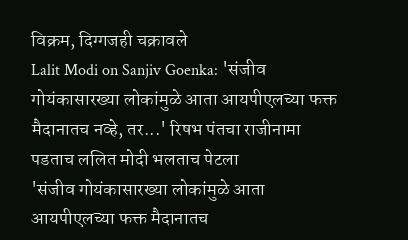विक्रम, दिग्गजही चक्रावले
Lalit Modi on Sanjiv Goenka: 'संजीव गोयंकासारख्या लोकांमुळे आता आयपीएलच्या फक्त मैदानातच नव्हे, तर...' रिषभ पंतचा राजीनामा पडताच ललित मोदी भलताच पेटला
'संजीव गोयंकासारख्या लोकांमुळे आता आयपीएलच्या फक्त मैदानातच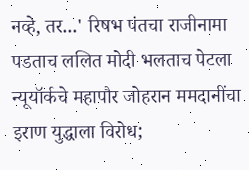नव्हे, तर...' रिषभ पंतचा राजीनामा पडताच ललित मोदी भलताच पेटला
न्यूयॉर्कचे महापौर जोहरान ममदानींचा इराण युद्धाला विरोध;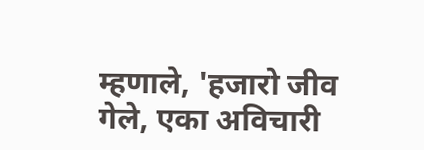म्हणाले, 'हजारो जीव गेले, एका अविचारी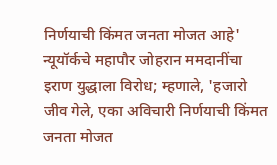निर्णयाची किंमत जनता मोजत आहे'
न्यूयॉर्कचे महापौर जोहरान ममदानींचा इराण युद्धाला विरोध; म्हणाले, 'हजारो जीव गेले, एका अविचारी निर्णयाची किंमत जनता मोजत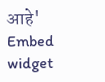आहे'
Embed widget